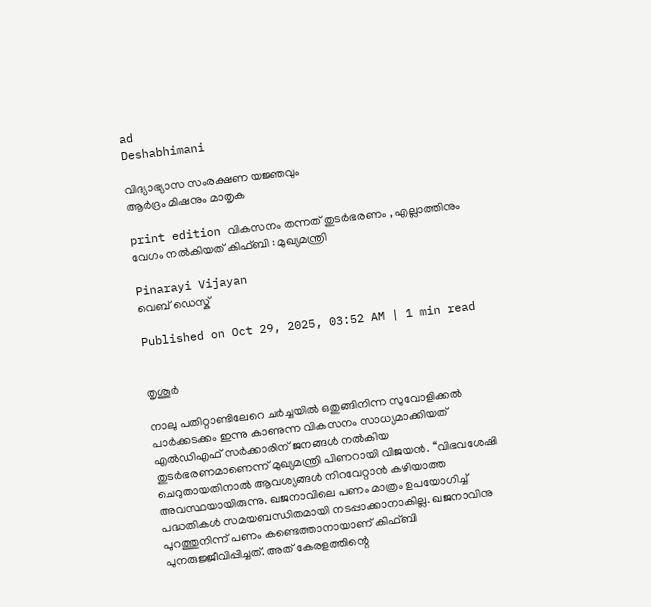ad
Deshabhimani

വിദ്യാഭ്യാസ സംരക്ഷണ യജ്ഞവും
ആർദ്രം മിഷനും മാതൃക

print edition വികസനം തന്നത്‌ തുടർഭരണം , എല്ലാത്തിനും വേഗം നൽകിയത്‌ കിഫ്‌ബി : മുഖ്യമന്ത്രി

Pinarayi Vijayan
വെബ് ഡെസ്ക്

Published on Oct 29, 2025, 03:52 AM | 1 min read


തൃശൂർ

നാലു പതിറ്റാണ്ടിലേറെ ചർച്ചയിൽ ഒതുങ്ങിനിന്ന സുവോളിക്കൽ പാർക്കടക്കം ഇന്നു കാണുന്ന വികസനം സാധ്യമാക്കിയത്‌ എൽഡിഎഫ്‌ സർക്കാരിന്‌ ജനങ്ങൾ നൽകിയ തുടർഭരണമാണെന്ന്‌ മുഖ്യമന്ത്രി പിണറായി വിജയൻ. ‘‘വിഭവശേഷി ചെറുതായതിനാൽ ആവശ്യങ്ങൾ നിറവേറ്റാൻ കഴിയാത്ത അവസ്ഥയായിരുന്നു. ഖജനാവിലെ പണം മാത്രം ഉപയോഗിച്ച്‌ പദ്ധതികൾ സമയബന്ധിതമായി നടപ്പാക്കാനാകില്ല. ഖജനാവിനു പുറത്തുനിന്ന്‌ പണം കണ്ടെത്താനായാണ്‌ കിഫ്‌ബി പുനരുജ്ജീവിപ്പിച്ചത്‌. അത്‌ കേരളത്തിന്റെ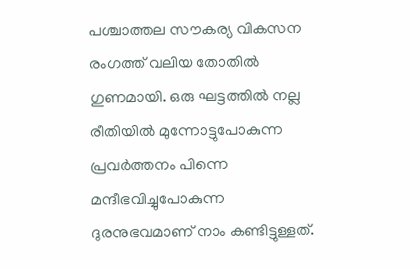പശ്ചാത്തല സ‍ൗകര്യ വികസന രംഗത്ത്‌ വലിയ തോതിൽ ഗുണമായി. ഒരു ഘട്ടത്തിൽ നല്ല രീതിയിൽ മുന്നോട്ടുപോകുന്ന പ്രവർത്തനം പിന്നെ മന്ദീഭവിച്ചുപോകുന്ന ദുരനുഭവമാണ്‌ നാം കണ്ടിട്ടുള്ളത്‌.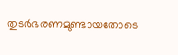തുടർഭരണമുണ്ടായതോടെ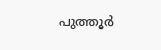പുത്തൂർ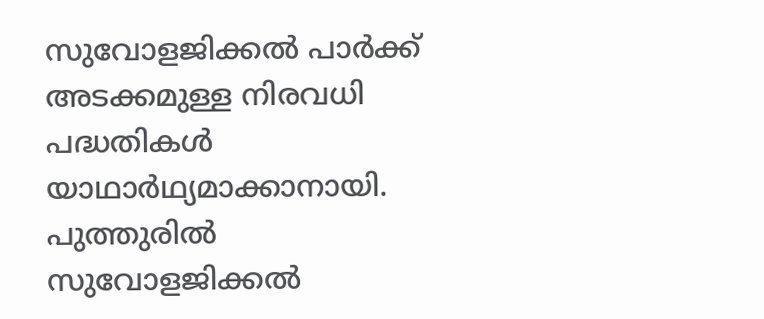സുവോളജിക്കൽ പാർക്ക്‌ അടക്കമുള്ള നിരവധി പദ്ധതികൾ യാഥാർഥ്യമാക്കാനായി. പുത്തുരിൽ സുവോളജിക്കൽ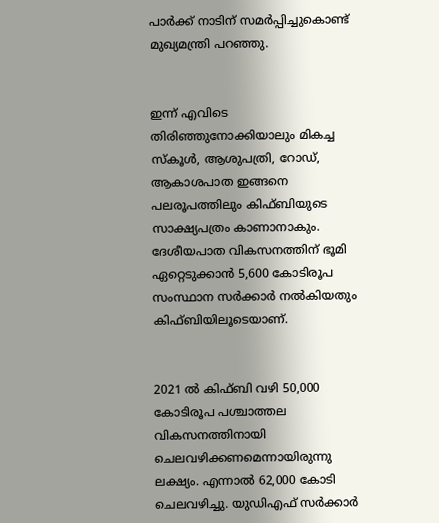പാർക്ക്‌ നാടിന്‌ സമർപ്പിച്ചുകൊണ്ട്‌ മുഖ്യമന്ത്രി പറഞ്ഞു.


ഇന്ന്‌ എവിടെ തിരിഞ്ഞുനോക്കിയാലും മികച്ച സ്‌കൂൾ, ആശുപത്രി, റോഡ്‌, ആകാശപാത ഇങ്ങനെ പലരൂപത്തിലും കിഫ്‌ബിയുടെ സാക്ഷ്യപത്രം കാണാനാകും. ദേശീയപാത വികസനത്തിന്‌ ഭൂമി ഏറ്റെടുക്കാൻ 5,600 കോടിരൂപ സംസ്ഥാന സർക്കാർ നൽകിയതും കിഫ്‌ബിയിലൂടെയാണ്‌.


2021 ൽ കിഫ്‌ബി വഴി 50,000 കോടിരൂപ പശ്ചാത്തല വികസനത്തിനായി ചെലവഴിക്കണമെന്നായിരുന്നു ലക്ഷ്യം. എന്നാൽ 62,000 കോടി ചെലവഴിച്ചു. യുഡിഎഫ്‌ സർക്കാർ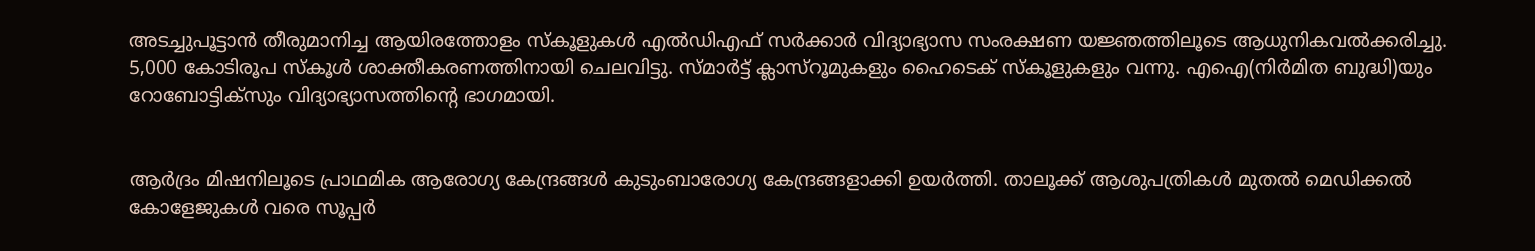അടച്ചുപൂട്ടാൻ തീരുമാനിച്ച ആയിരത്തോളം സ്‌കൂളുകൾ എൽഡിഎഫ്‌ സർക്കാർ വിദ്യാഭ്യാസ സംരക്ഷണ യജ്ഞത്തിലൂടെ ആധുനികവൽക്കരിച്ചു. 5,000 കോടിരൂപ സ്‌കൂൾ ശാക്തീകരണത്തിനായി ചെലവിട്ടു. സ്‌മാർട്ട്‌ ക്ലാസ്‌റൂമുകളും ഹൈടെക്‌ സ്‌കൂളുകളും വന്നു. എഐ(നിർമിത ബുദ്ധി)യും റോബോട്ടിക്‌സും വിദ്യാഭ്യാസത്തിന്റെ ഭാഗമായി.


ആർദ്രം മിഷനിലൂടെ പ്രാഥമിക ആരോഗ്യ കേന്ദ്രങ്ങൾ കുടുംബാരോഗ്യ കേന്ദ്രങ്ങളാക്കി ഉയർത്തി. താലൂക്ക്‌ ആശുപത്രികൾ മുതൽ മെഡിക്കൽ കോളേജുകൾ വരെ സൂപ്പർ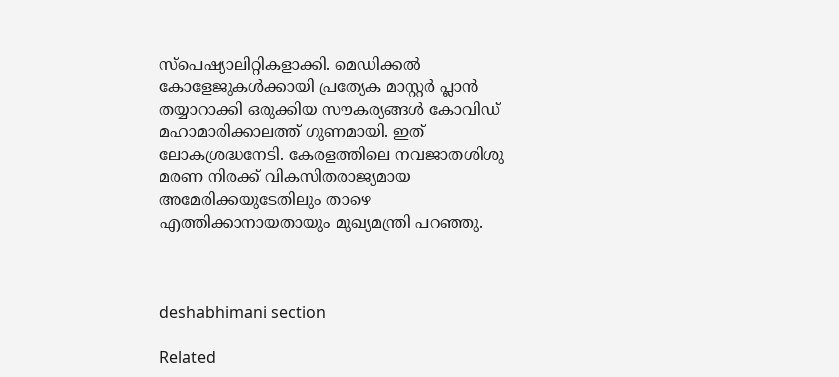സ്‌പെഷ്യാലിറ്റികളാക്കി. മെഡിക്കൽ കോളേജുകൾക്കായി പ്രത്യേക മാസ്റ്റർ പ്ലാൻ തയ്യാറാക്കി ഒരുക്കിയ സ‍ൗകര്യങ്ങൾ കോവിഡ്‌ മഹാമാരിക്കാലത്ത്‌ ഗുണമായി. ഇത്‌ ലോകശ്രദ്ധനേടി. കേരളത്തിലെ നവജാതശിശു മരണ നിരക്ക്‌ വികസിതരാജ്യമായ അമേരിക്കയുടേതിലും താഴെ എത്തിക്കാനായതായും മുഖ്യമന്ത്രി പറഞ്ഞു.



deshabhimani section

Related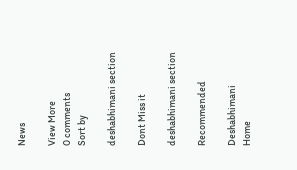News

View More
0 comments
Sort by

deshabhimani section

Dont Miss it

deshabhimani section

Recommended

Deshabhimani
Home